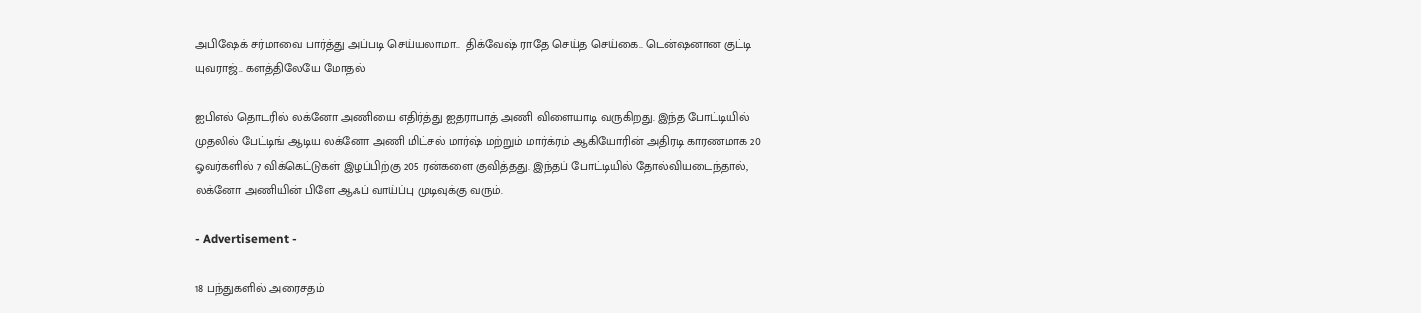அபிஷேக் சர்மாவை பார்த்து அப்படி செய்யலாமா..  திக்வேஷ் ராதே செய்த செய்கை.. டென்ஷனான குட்டி யுவராஜ்.. களத்திலேயே மோதல்

ஐபிஎல் தொடரில் லக்னோ அணியை எதிர்த்து ஐதராபாத் அணி விளையாடி வருகிறது. இந்த போட்டியில் முதலில் பேட்டிங் ஆடிய லக்னோ அணி மிட்சல் மார்ஷ் மற்றும் மார்க்ரம் ஆகியோரின் அதிரடி காரணமாக 20 ஓவர்களில் 7 விக்கெட்டுகள் இழப்பிற்கு 205 ரன்களை குவித்தது. இந்தப் போட்டியில் தோல்வியடைந்தால், லக்னோ அணியின் பிளே ஆஃப் வாய்ப்பு முடிவுக்கு வரும்.

- Advertisement -

18 பந்துகளில் அரைசதம்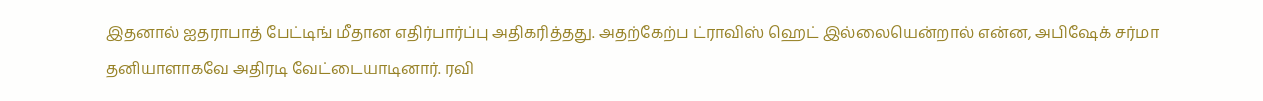இதனால் ஐதராபாத் பேட்டிங் மீதான எதிர்பார்ப்பு அதிகரித்தது. அதற்கேற்ப ட்ராவிஸ் ஹெட் இல்லையென்றால் என்ன, அபிஷேக் சர்மா தனியாளாகவே அதிரடி வேட்டையாடினார். ரவி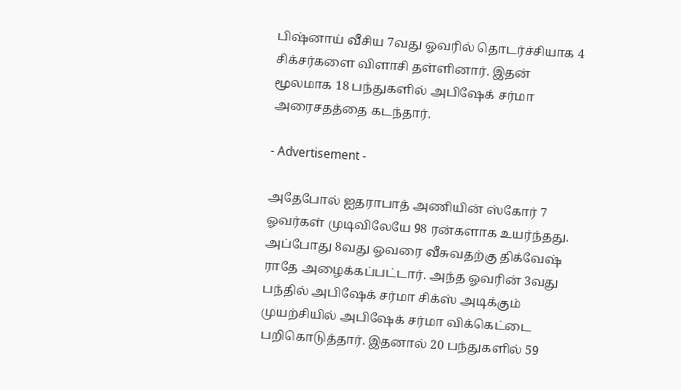பிஷ்னாய் வீசிய 7வது ஓவரில் தொடர்ச்சியாக 4 சிக்சர்களை விளாசி தள்ளினார். இதன் மூலமாக 18 பந்துகளில் அபிஷேக் சர்மா அரைசதத்தை கடந்தார்.

- Advertisement -

அதேபோல் ஐதராபாத் அணியின் ஸ்கோர் 7 ஓவர்கள் முடிவிலேயே 98 ரன்களாக உயர்ந்தது. அப்போது 8வது ஓவரை வீசுவதற்கு திக்வேஷ் ராதே அழைக்கப்பட்டார். அந்த ஓவரின் 3வது பந்தில் அபிஷேக் சர்மா சிக்ஸ் அடிக்கும் முயற்சியில் அபிஷேக் சர்மா விக்கெட்டை பறிகொடுத்தார். இதனால் 20 பந்துகளில் 59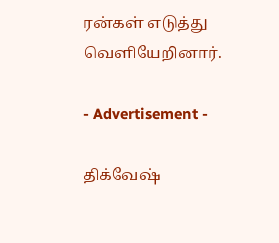ரன்கள் எடுத்து வெளியேறினார்.

- Advertisement -

திக்வேஷ்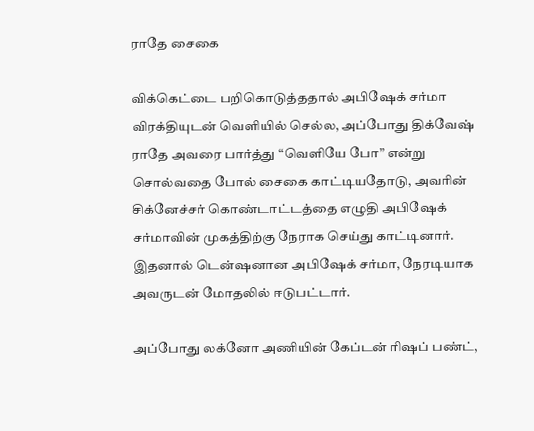ராதே சைகை

விக்கெட்டை பறிகொடுத்ததால் அபிஷேக் சர்மா விரக்தியுடன் வெளியில் செல்ல, அப்போது திக்வேஷ் ராதே அவரை பார்த்து “வெளியே போ” என்று சொல்வதை போல் சைகை காட்டியதோடு, அவரின் சிக்னேச்சர் கொண்டாட்டத்தை எழுதி அபிஷேக் சர்மாவின் முகத்திற்கு நேராக செய்து காட்டினார். இதனால் டென்ஷனான அபிஷேக் சர்மா, நேரடியாக அவருடன் மோதலில் ஈடுபட்டார்.

அப்போது லக்னோ அணியின் கேப்டன் ரிஷப் பண்ட்,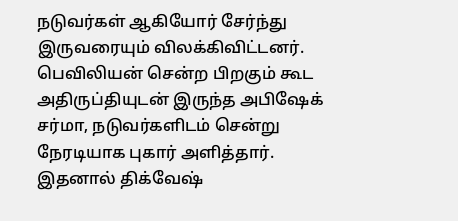நடுவர்கள் ஆகியோர் சேர்ந்து இருவரையும் விலக்கிவிட்டனர். பெவிலியன் சென்ற பிறகும் கூட அதிருப்தியுடன் இருந்த அபிஷேக் சர்மா, நடுவர்களிடம் சென்று நேரடியாக புகார் அளித்தார். இதனால் திக்வேஷ்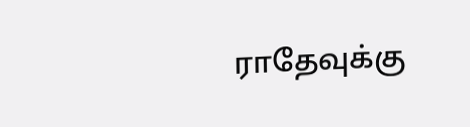ராதேவுக்கு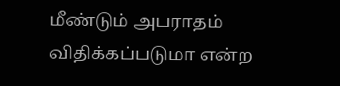மீண்டும் அபராதம் விதிக்கப்படுமா என்ற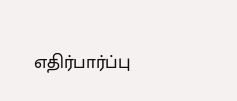எதிர்பார்ப்பு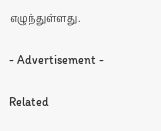எழுந்துள்ளது.

- Advertisement -

Related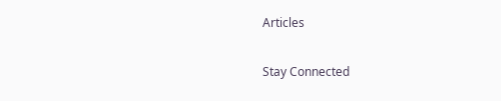Articles

Stay Connected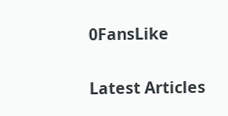0FansLike

Latest Articles